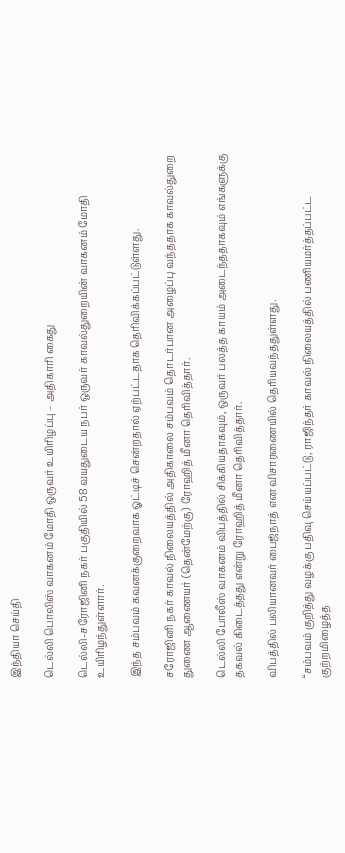இந்தியா செய்தி

டெல்லி பொலிஸ் வாகனம் மோதி ஒருவர் உயிரிழப்பு – அதிகாரி கைது

டெல்லி-சரோஜினி நகர் பகுதியில் 58 வயதுடைய நபர் ஒருவர் காவல்துறையின் வாகனம் மோதி உயிரிழந்துள்ளார்.

இந்த சம்பவம் கவனக்குறைவாக ஓட்டிச் சென்றதால் ஏற்பட்டதாக தெரிவிக்கப்பட்டுள்ளது.

சரோஜினி நகர் காவல் நிலையத்தில் அதிகாலை சம்பவம் தொடர்பான அழைப்பு வந்ததாக காவல்துறை துணை ஆணையர் (தென்மேற்கு) ரோஹித் மீனா தெரிவித்தார்.

டெல்லி போலீஸ் வாகனம் விபத்தில் சிக்கியதாகவும், ஒருவர் பலத்த காயம் அடைந்ததாகவும் எங்களுக்கு தகவல் கிடைத்தது என்று ரோஹித் மீனா தெரிவித்தார்.

விபத்தில் பலியானவர் பைஜ்நாத் என விசாரணையில் தெரியவந்ததுள்ளது.

“சம்பவம் குறித்து வழக்கு பதிவு செய்யப்பட்டு, ராஜிந்தர் காவல் நிலையத்தில் பணியமர்த்தப்பட்ட குற்றமிழைத்த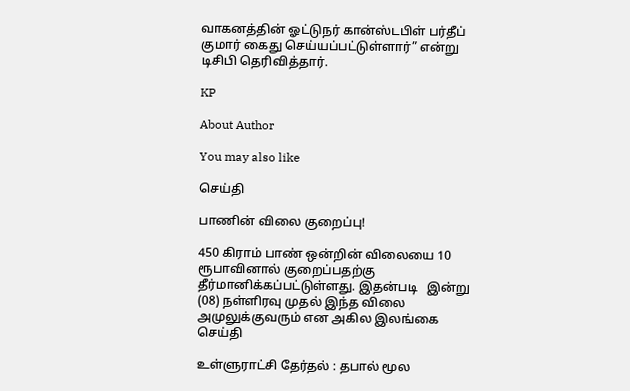வாகனத்தின் ஓட்டுநர் கான்ஸ்டபிள் பர்தீப் குமார் கைது செய்யப்பட்டுள்ளார்” என்று டிசிபி தெரிவித்தார்.

KP

About Author

You may also like

செய்தி

பாணின் விலை குறைப்பு!

450 கிராம் பாண் ஒன்றின் விலையை 10 ரூபாவினால் குறைப்பதற்கு தீர்மானிக்கப்பட்டுள்ளது. இதன்படி   இன்று (08) நள்ளிரவு முதல் இந்த விலை அமுலுக்குவரும் என அகில இலங்கை
செய்தி

உள்ளுராட்சி தேர்தல் : தபால் மூல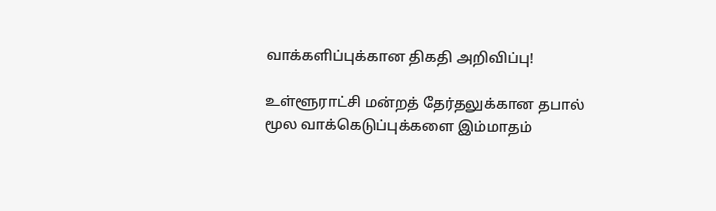வாக்களிப்புக்கான திகதி அறிவிப்பு!

உள்ளூராட்சி மன்றத் தேர்தலுக்கான தபால் மூல வாக்கெடுப்புக்களை இம்மாதம்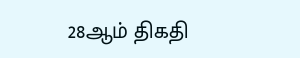28ஆம் திகதி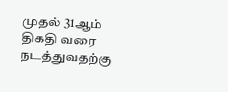முதல் 31ஆம் திகதி வரை நடத்துவதற்கு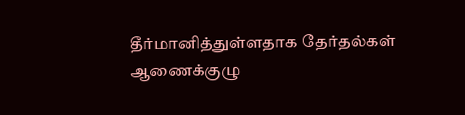தீர்மானித்துள்ளதாக தேர்தல்கள் ஆணைக்குழு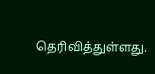தெரிவித்துள்ளது.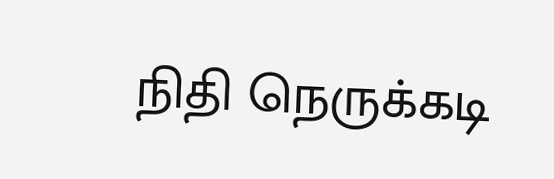நிதி நெருக்கடி